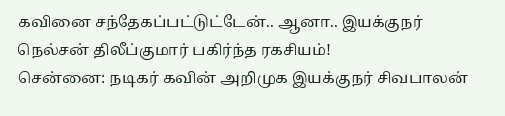கவினை சந்தேகப்பட்டுட்டேன்.. ஆனா.. இயக்குநர் நெல்சன் திலீப்குமார் பகிர்ந்த ரகசியம்!
சென்னை: நடிகர் கவின் அறிமுக இயக்குநர் சிவபாலன்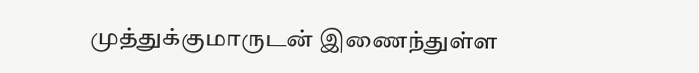முத்துக்குமாருடன் இணைந்துள்ள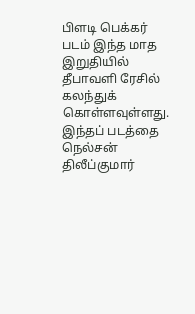பிளடி பெக்கர் படம் இந்த மாத இறுதியில் தீபாவளி ரேசில் கலந்துக் கொள்ளவுள்ளது. இந்தப் படத்தை நெல்சன் திலீப்குமார்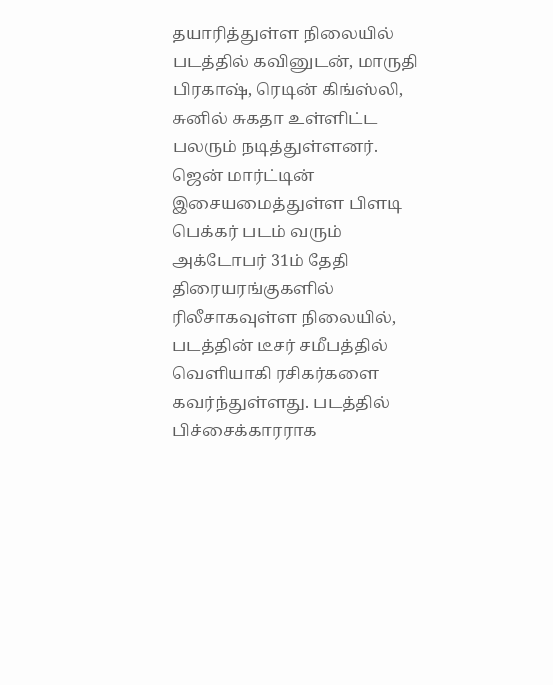தயாரித்துள்ள நிலையில் படத்தில் கவினுடன், மாருதி பிரகாஷ், ரெடின் கிங்ஸ்லி, சுனில் சுகதா உள்ளிட்ட பலரும் நடித்துள்ளனர்.
ஜென் மார்ட்டின் இசையமைத்துள்ள பிளடி பெக்கர் படம் வரும் அக்டோபர் 31ம் தேதி திரையரங்குகளில் ரிலீசாகவுள்ள நிலையில், படத்தின் டீசர் சமீபத்தில் வெளியாகி ரசிகர்களை கவர்ந்துள்ளது. படத்தில் பிச்சைக்காரராக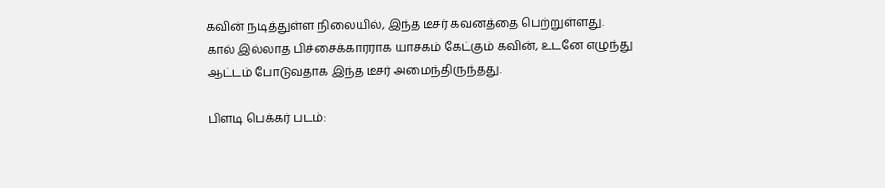கவின் நடித்துள்ள நிலையில், இந்த டீசர் கவனத்தை பெற்றுள்ளது. கால் இல்லாத பிச்சைக்காரராக யாசகம் கேட்கும் கவின், உடனே எழுந்து ஆட்டம் போடுவதாக இந்த டீசர் அமைந்திருந்தது.

பிளடி பெக்கர் படம்: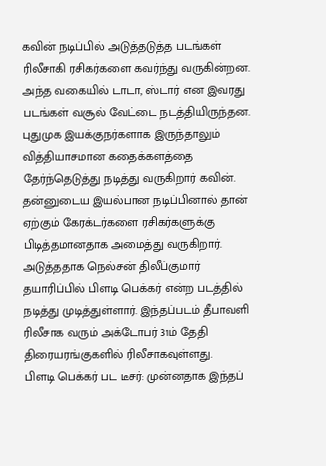கவின் நடிப்பில் அடுத்தடுத்த படங்கள் ரிலீசாகி ரசிகர்களை கவர்ந்து வருகின்றன. அந்த வகையில் டாடா, ஸ்டார் என இவரது படங்கள் வசூல் வேட்டை நடத்தியிருந்தன. புதுமுக இயக்குநர்களாக இருந்தாலும் வித்தியாசமான கதைக்களத்தை தேர்ந்தெடுத்து நடித்து வருகிறார் கவின். தன்னுடைய இயல்பான நடிப்பினால் தான் ஏற்கும் கேரக்டர்களை ரசிகர்களுக்கு பிடித்தமானதாக அமைத்து வருகிறார். அடுத்ததாக நெல்சன் திலீப்குமார் தயாரிப்பில் பிளடி பெக்கர் என்ற படத்தில் நடித்து முடித்துள்ளார். இந்தப்படம் தீபாவளி ரிலீசாக வரும் அக்டோபர் 31ம் தேதி திரையரங்குகளில் ரிலீசாகவுள்ளது.
பிளடி பெக்கர் பட டீசர்: முன்னதாக இந்தப்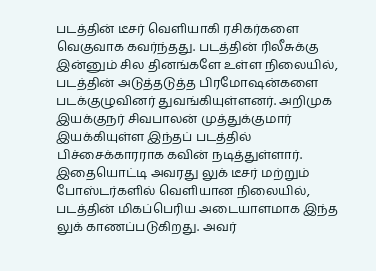படத்தின் டீசர் வெளியாகி ரசிகர்களை வெகுவாக கவர்ந்தது. படத்தின் ரிலீசுக்கு இன்னும் சில தினங்களே உள்ள நிலையில், படத்தின் அடுத்தடுத்த பிரமோஷன்களை படக்குழுவினர் துவங்கியுள்ளனர். அறிமுக இயக்குநர் சிவபாலன் முத்துக்குமார் இயக்கியுள்ள இந்தப் படத்தில் பிச்சைக்காரராக கவின் நடித்துள்ளார். இதையொட்டி அவரது லுக் டீசர் மற்றும் போஸ்டர்களில் வெளியான நிலையில், படத்தின் மிகப்பெரிய அடையாளமாக இந்த லுக் காணப்படுகிறது. அவர்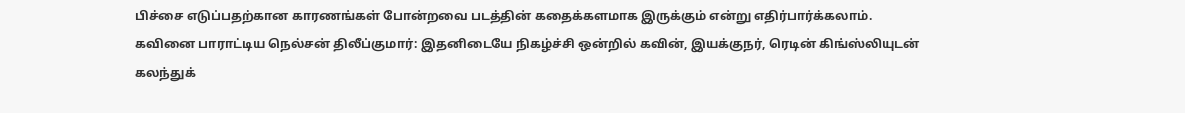பிச்சை எடுப்பதற்கான காரணங்கள் போன்றவை படத்தின் கதைக்களமாக இருக்கும் என்று எதிர்பார்க்கலாம்.
கவினை பாராட்டிய நெல்சன் திலீப்குமார்: இதனிடையே நிகழ்ச்சி ஒன்றில் கவின், இயக்குநர், ரெடின் கிங்ஸ்லியுடன் கலந்துக்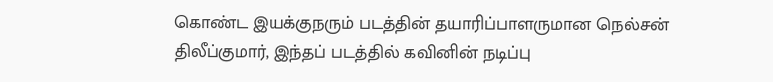கொண்ட இயக்குநரும் படத்தின் தயாரிப்பாளருமான நெல்சன் திலீப்குமார், இந்தப் படத்தில் கவினின் நடிப்பு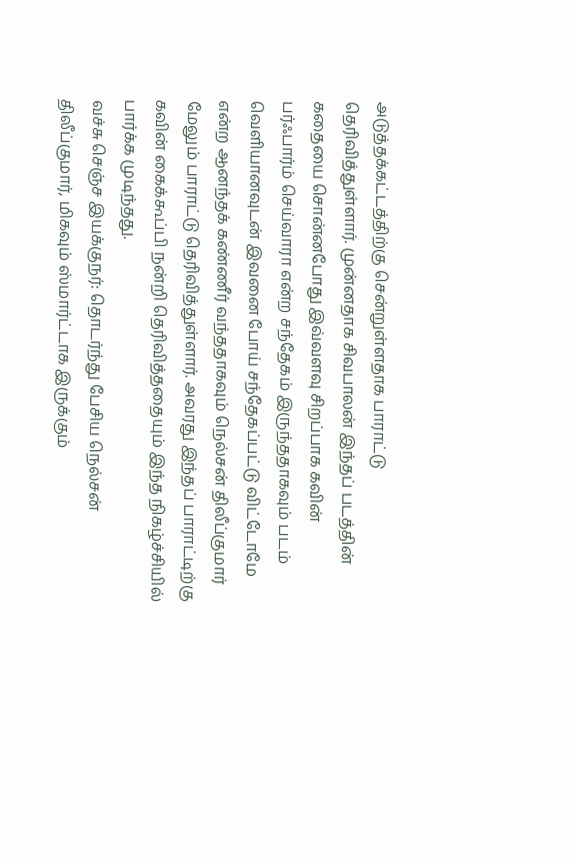அடுத்தக்கட்டத்திற்கு சென்றுள்ளதாக பாராட்டு தெரிவித்துள்ளார். முன்னதாக சிவபாலன் இந்தப் படத்தின் கதையை சொன்னபோது இவ்வளவு சிறப்பாக கவின் பர்ஃபார்ம் செய்வாரா என்ற சந்தேகம் இருந்ததாகவும் படம் வெளியானவுடன் இவனை போய் சந்தேகப்பட்டு விட்டோமே என்ற ஆனந்தக் கண்ணீர் வந்ததாகவும் நெல்சன் திலீப்குமார் மேலும் பாராட்டு தெரிவித்துள்ளார். அவரது இந்தப் பாராட்டிற்கு கவின் கைக்கூப்பி நன்றி தெரிவித்ததையும் இந்த நிகழ்ச்சியில் பார்க்க முடிந்தது.
வச்சு செஞ்ச இயக்குநர்: தொடர்ந்து பேசிய நெல்சன் திலீப்குமார், மிகவும் ஸ்மார்ட்டாக இருக்கும்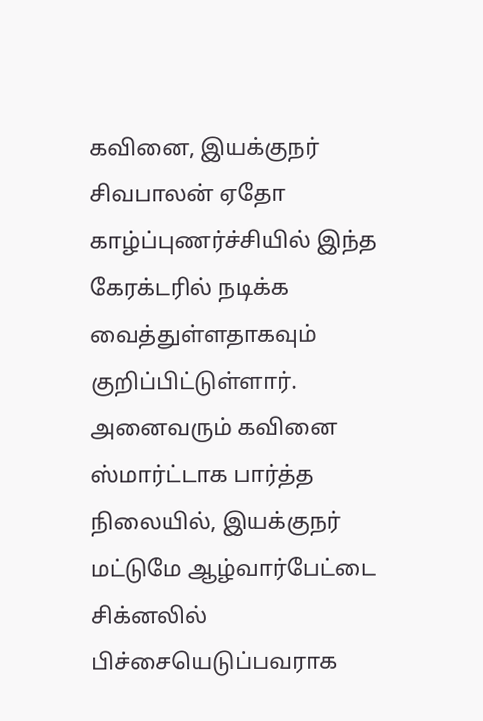கவினை, இயக்குநர் சிவபாலன் ஏதோ காழ்ப்புணர்ச்சியில் இந்த கேரக்டரில் நடிக்க வைத்துள்ளதாகவும் குறிப்பிட்டுள்ளார். அனைவரும் கவினை ஸ்மார்ட்டாக பார்த்த நிலையில், இயக்குநர் மட்டுமே ஆழ்வார்பேட்டை சிக்னலில் பிச்சையெடுப்பவராக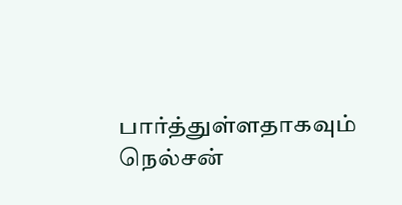பார்த்துள்ளதாகவும் நெல்சன்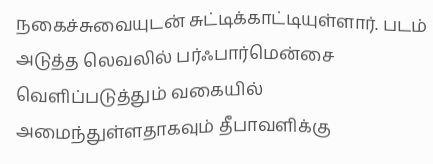நகைச்சுவையுடன் சுட்டிக்காட்டியுள்ளார். படம் அடுத்த லெவலில் பர்ஃபார்மென்சை வெளிப்படுத்தும் வகையில் அமைந்துள்ளதாகவும் தீபாவளிக்கு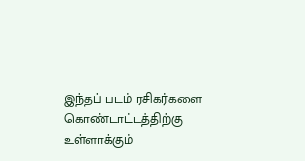இந்தப் படம் ரசிகர்களை கொண்டாட்டத்திற்கு உள்ளாக்கும்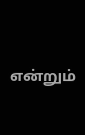என்றும்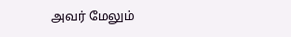அவர் மேலும்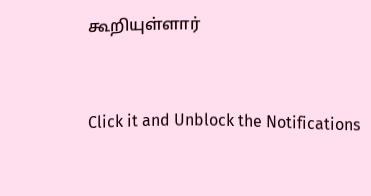கூறியுள்ளார்


Click it and Unblock the Notifications